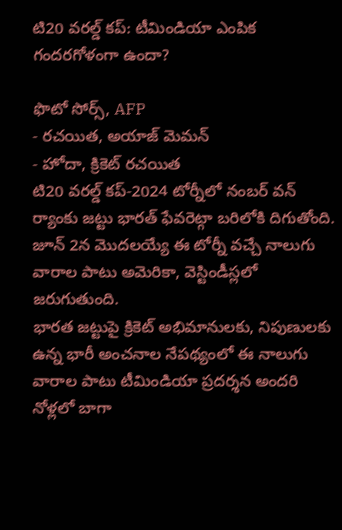టి20 వరల్డ్ కప్: టీమిండియా ఎంపిక గందరగోళంగా ఉందా?

ఫొటో సోర్స్, AFP
- రచయిత, అయాజ్ మెమన్
- హోదా, క్రికెట్ రచయిత
టి20 వరల్డ్ కప్-2024 టోర్నీలో నంబర్ వన్ ర్యాంకు జట్టు భారత్ ఫేవరెట్గా బరిలోకి దిగుతోంది.
జూన్ 2న మొదలయ్యే ఈ టోర్నీ వచ్చే నాలుగు వారాల పాటు అమెరికా, వెస్టిండీస్లలో జరుగుతుంది.
భారత జట్టుపై క్రికెట్ అభిమానులకు, నిపుణులకు ఉన్న భారీ అంచనాల నేపథ్యంలో ఈ నాలుగు వారాల పాటు టీమిండియా ప్రదర్శన అందరి నోళ్లలో బాగా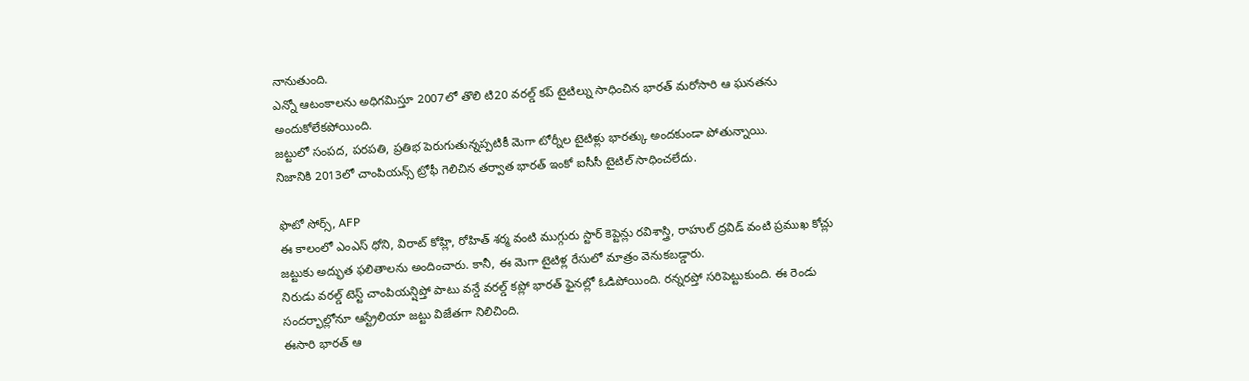నానుతుంది.
ఎన్నో ఆటంకాలను అధిగమిస్తూ 2007లో తొలి టి20 వరల్డ్ కప్ టైటిల్ను సాధించిన భారత్ మరోసారి ఆ ఘనతను అందుకోలేకపోయింది.
జట్టులో సంపద, పరపతి, ప్రతిభ పెరుగుతున్నప్పటికీ మెగా టోర్నీల టైటిళ్లు భారత్కు అందకుండా పోతున్నాయి.
నిజానికి 2013లో చాంపియన్స్ ట్రోఫీ గెలిచిన తర్వాత భారత్ ఇంకో ఐసీసీ టైటిల్ సాధించలేదు.

ఫొటో సోర్స్, AFP
ఈ కాలంలో ఎంఎస్ ధోని, విరాట్ కోహ్లి, రోహిత్ శర్మ వంటి ముగ్గురు స్టార్ కెప్టెన్లు రవిశాస్త్రి, రాహుల్ ద్రవిడ్ వంటి ప్రముఖ కోచ్లు జట్టుకు అద్భుత ఫలితాలను అందించారు. కానీ, ఈ మెగా టైటిళ్ల రేసులో మాత్రం వెనుకబడ్డారు.
నిరుడు వరల్డ్ టెస్ట్ చాంపియన్షిప్తో పాటు వన్డే వరల్డ్ కప్లో భారత్ ఫైనల్లో ఓడిపోయింది. రన్నరప్తో సరిపెట్టుకుంది. ఈ రెండు సందర్భాల్లోనూ ఆస్ట్రేలియా జట్టు విజేతగా నిలిచింది.
ఈసారి భారత్ ఆ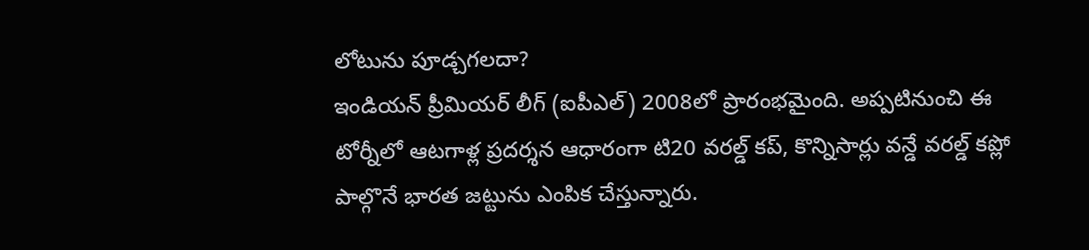లోటును పూడ్చగలదా?
ఇండియన్ ప్రీమియర్ లీగ్ (ఐపీఎల్) 2008లో ప్రారంభమైంది. అప్పటినుంచి ఈ టోర్నీలో ఆటగాళ్ల ప్రదర్శన ఆధారంగా టి20 వరల్డ్ కప్, కొన్నిసార్లు వన్డే వరల్డ్ కప్లో పాల్గొనే భారత జట్టును ఎంపిక చేస్తున్నారు.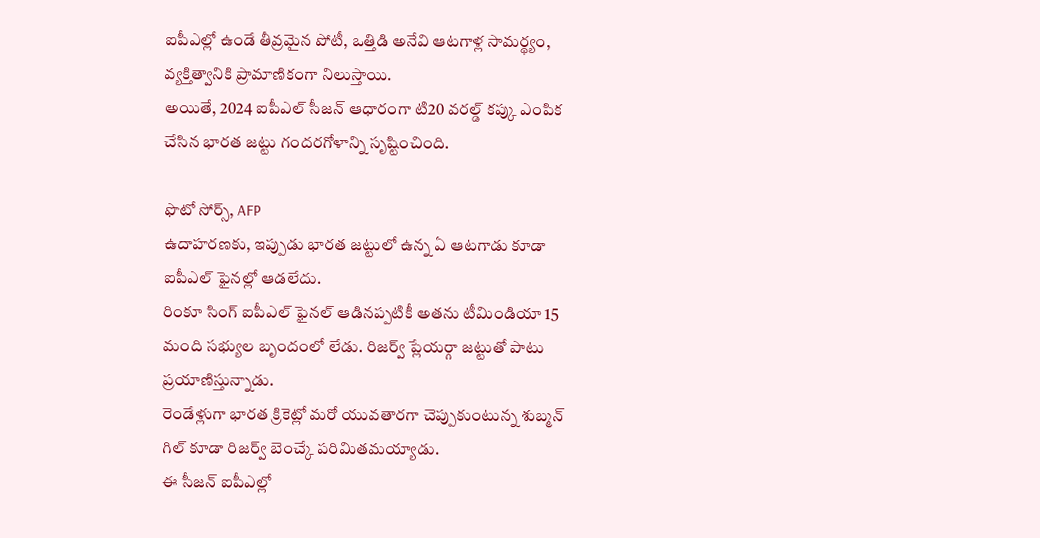ఐపీఎల్లో ఉండే తీవ్రమైన పోటీ, ఒత్తిడి అనేవి ఆటగాళ్ల సామర్థ్యం, వ్యక్తిత్వానికి ప్రామాణికంగా నిలుస్తాయి.
అయితే, 2024 ఐపీఎల్ సీజన్ ఆధారంగా టి20 వరల్డ్ కప్కు ఎంపిక చేసిన భారత జట్టు గందరగోళాన్ని సృష్టించింది.

ఫొటో సోర్స్, AFP
ఉదాహరణకు, ఇప్పుడు భారత జట్టులో ఉన్న ఏ ఆటగాడు కూడా ఐపీఎల్ ఫైనల్లో ఆడలేదు.
రింకూ సింగ్ ఐపీఎల్ ఫైనల్ ఆడినప్పటికీ అతను టీమిండియా 15 మంది సభ్యుల బృందంలో లేడు. రిజర్వ్ ప్లేయర్గా జట్టుతో పాటు ప్రయాణిస్తున్నాడు.
రెండేళ్లుగా భారత క్రికెట్లో మరో యువతారగా చెప్పుకుంటున్న శుబ్మన్ గిల్ కూడా రిజర్వ్ బెంచ్కే పరిమితమయ్యాడు.
ఈ సీజన్ ఐపీఎల్లో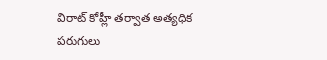విరాట్ కోహ్లీ తర్వాత అత్యధిక పరుగులు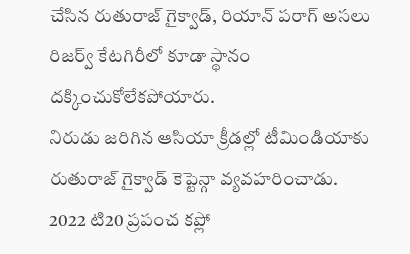చేసిన రుతురాజ్ గైక్వాడ్, రియాన్ పరాగ్ అసలు రిజర్వ్ కేటగిరీలో కూడా స్థానం దక్కించుకోలేకపోయారు.
నిరుడు జరిగిన ఆసియా క్రీడల్లో టీమిండియాకు రుతురాజ్ గైక్వాడ్ కెప్టెన్గా వ్యవహరించాడు.
2022 టి20 ప్రపంచ కప్లో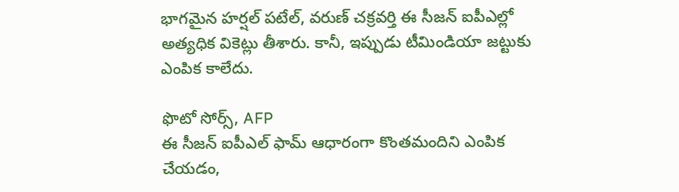భాగమైన హర్షల్ పటేల్, వరుణ్ చక్రవర్తి ఈ సీజన్ ఐపీఎల్లో అత్యధిక వికెట్లు తీశారు. కానీ, ఇప్పుడు టీమిండియా జట్టుకు ఎంపిక కాలేదు.

ఫొటో సోర్స్, AFP
ఈ సీజన్ ఐపీఎల్ ఫామ్ ఆధారంగా కొంతమందిని ఎంపిక చేయడం,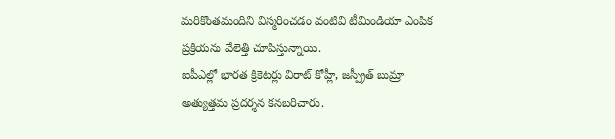మరికొంతమందిని విస్మరించడం వంటివి టీమిండియా ఎంపిక ప్రక్రియను వేలెత్తి చూపిస్తున్నాయి.
ఐపీఎల్లో భారత క్రికెటర్లు విరాట్ కోహ్లీ, జస్ప్రీత్ బుమ్రా అత్యుత్తమ ప్రదర్శన కనబరిచారు.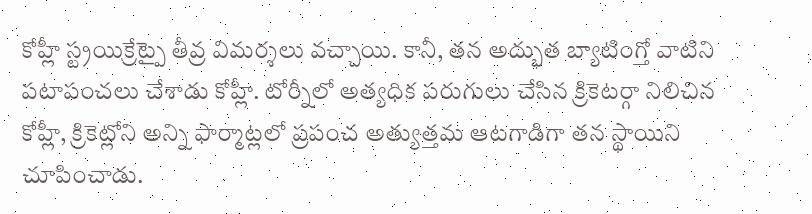కోహ్లీ స్ట్రయిక్రేట్పై తీవ్ర విమర్శలు వచ్చాయి. కానీ, తన అద్భుత బ్యాటింగ్తో వాటిని పటాపంచలు చేశాడు కోహ్లీ. టోర్నీలో అత్యధిక పరుగులు చేసిన క్రికెటర్గా నిలిచిన కోహ్లీ, క్రికెట్లోని అన్ని ఫార్మాట్లలో ప్రపంచ అత్యుత్తమ ఆటగాడిగా తన స్థాయిని చూపించాడు.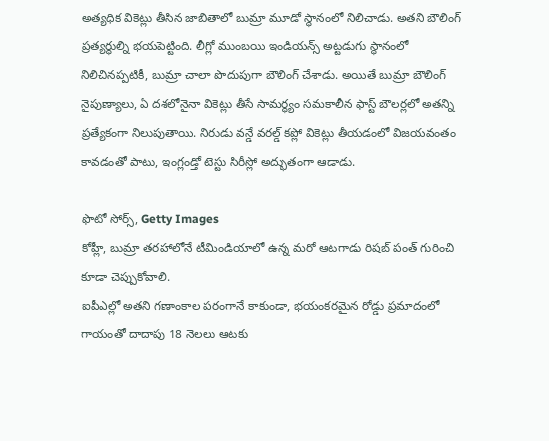అత్యధిక వికెట్లు తీసిన జాబితాలో బుమ్రా మూడో స్థానంలో నిలిచాడు. అతని బౌలింగ్ ప్రత్యర్థుల్ని భయపెట్టింది. లీగ్లో ముంబయి ఇండియన్స్ అట్టడుగు స్థానంలో నిలిచినప్పటికీ, బుమ్రా చాలా పొదుపుగా బౌలింగ్ చేశాడు. అయితే బుమ్రా బౌలింగ్ నైపుణ్యాలు, ఏ దశలోనైనా వికెట్లు తీసే సామర్థ్యం సమకాలీన ఫాస్ట్ బౌలర్లలో అతన్ని ప్రత్యేకంగా నిలుపుతాయి. నిరుడు వన్డే వరల్డ్ కప్లో వికెట్లు తీయడంలో విజయవంతం కావడంతో పాటు, ఇంగ్లండ్తో టెస్టు సిరీస్లో అద్భుతంగా ఆడాడు.

ఫొటో సోర్స్, Getty Images
కోహ్లీ, బుమ్రా తరహాలోనే టీమిండియాలో ఉన్న మరో ఆటగాడు రిషబ్ పంత్ గురించి కూడా చెప్పుకోవాలి.
ఐపీఎల్లో అతని గణాంకాల పరంగానే కాకుండా, భయంకరమైన రోడ్డు ప్రమాదంలో గాయంతో దాదాపు 18 నెలలు ఆటకు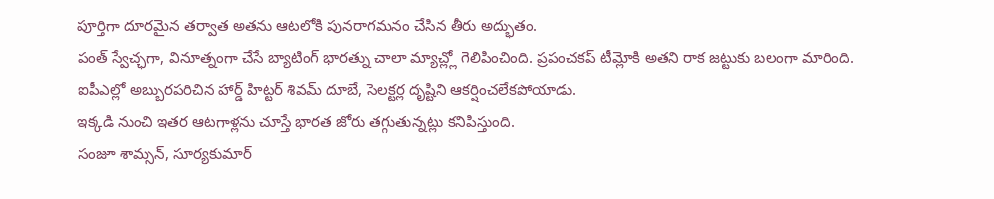పూర్తిగా దూరమైన తర్వాత అతను ఆటలోకి పునరాగమనం చేసిన తీరు అద్భుతం.
పంత్ స్వేచ్ఛగా, వినూత్నంగా చేసే బ్యాటింగ్ భారత్ను చాలా మ్యాచ్ల్లో గెలిపించింది. ప్రపంచకప్ టీమ్లోకి అతని రాక జట్టుకు బలంగా మారింది.
ఐపీఎల్లో అబ్బురపరిచిన హార్డ్ హిట్టర్ శివమ్ దూబే, సెలక్టర్ల దృష్టిని ఆకర్షించలేకపోయాడు.
ఇక్కడి నుంచి ఇతర ఆటగాళ్లను చూస్తే భారత జోరు తగ్గుతున్నట్లు కనిపిస్తుంది.
సంజూ శామ్సన్, సూర్యకుమార్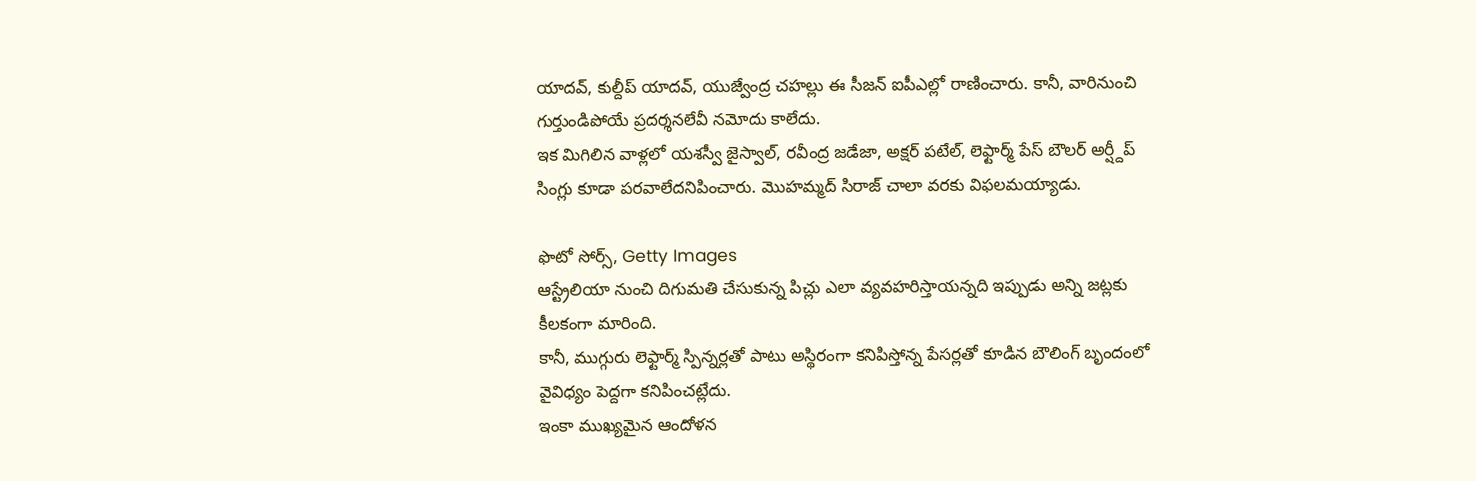యాదవ్, కుల్దీప్ యాదవ్, యుజ్వేంద్ర చహల్లు ఈ సీజన్ ఐపీఎల్లో రాణించారు. కానీ, వారినుంచి గుర్తుండిపోయే ప్రదర్శనలేవీ నమోదు కాలేదు.
ఇక మిగిలిన వాళ్లలో యశస్వీ జైస్వాల్, రవీంద్ర జడేజా, అక్షర్ పటేల్, లెఫ్టార్మ్ పేస్ బౌలర్ అర్ష్దీప్ సింగ్లు కూడా పరవాలేదనిపించారు. మొహమ్మద్ సిరాజ్ చాలా వరకు విఫలమయ్యాడు.

ఫొటో సోర్స్, Getty Images
ఆస్ట్రేలియా నుంచి దిగుమతి చేసుకున్న పిచ్లు ఎలా వ్యవహరిస్తాయన్నది ఇప్పుడు అన్ని జట్లకు కీలకంగా మారింది.
కానీ, ముగ్గురు లెఫ్టార్మ్ స్పిన్నర్లతో పాటు అస్థిరంగా కనిపిస్తోన్న పేసర్లతో కూడిన బౌలింగ్ బృందంలో వైవిధ్యం పెద్దగా కనిపించట్లేదు.
ఇంకా ముఖ్యమైన ఆందోళన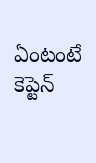ఏంటంటే కెప్టెన్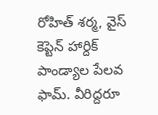రోహిత్ శర్మ, వైస్ కెప్టెన్ హార్దిక్ పాండ్యాల పేలవ ఫామ్. వీరిద్దరూ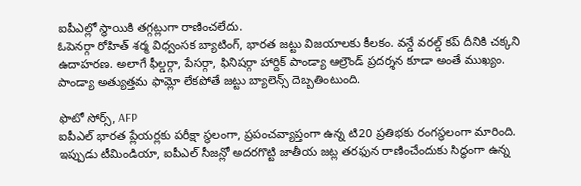ఐపీఎల్లో స్థాయికి తగ్గట్లుగా రాణించలేదు.
ఓపెనర్గా రోహిత్ శర్మ విధ్వంసక బ్యాటింగ్, భారత జట్టు విజయాలకు కీలకం. వన్డే వరల్డ్ కప్ దీనికి చక్కని ఉదాహరణ. అలాగే ఫీల్డర్గా, పేసర్గా, ఫినిషర్గా హార్దిక్ పాండ్యా ఆల్రౌండ్ ప్రదర్శన కూడా అంతే ముఖ్యం. పాండ్యా అత్యుత్తమ ఫామ్లో లేకపోతే జట్టు బ్యాలెన్స్ దెబ్బతింటుంది.

ఫొటో సోర్స్, AFP
ఐపీఎల్ భారత ప్లేయర్లకు పరీక్షా స్థలంగా, ప్రపంచవ్యాప్తంగా ఉన్న టి20 ప్రతిభకు రంగస్థలంగా మారింది.
ఇప్పుడు టీమిండియా, ఐపీఎల్ సీజన్లో అదరగొట్టి జాతీయ జట్ల తరఫున రాణించేందుకు సిద్ధంగా ఉన్న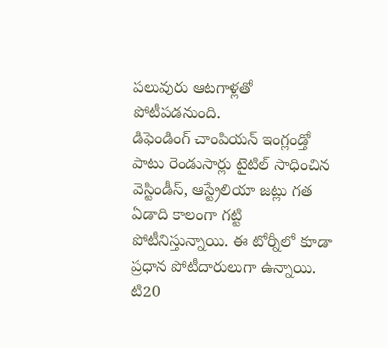పలువురు ఆటగాళ్లతో పోటీపడనుంది.
డిఫెండింగ్ చాంపియన్ ఇంగ్లండ్తో పాటు రెండుసార్లు టైటిల్ సాధించిన వెస్టిండీస్, ఆస్ట్రేలియా జట్లు గత ఏడాది కాలంగా గట్టి పోటీనిస్తున్నాయి. ఈ టోర్నీలో కూడా ప్రధాన పోటీదారులుగా ఉన్నాయి.
టి20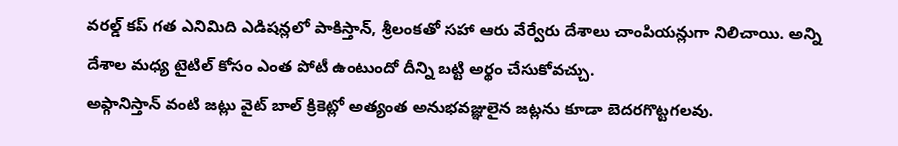వరల్డ్ కప్ గత ఎనిమిది ఎడిషన్లలో పాకిస్తాన్, శ్రీలంకతో సహా ఆరు వేర్వేరు దేశాలు చాంపియన్లుగా నిలిచాయి. అన్ని దేశాల మధ్య టైటిల్ కోసం ఎంత పోటీ ఉంటుందో దీన్ని బట్టి అర్థం చేసుకోవచ్చు.
అఫ్గానిస్తాన్ వంటి జట్లు వైట్ బాల్ క్రికెట్లో అత్యంత అనుభవజ్ఞులైన జట్లను కూడా బెదరగొట్టగలవు.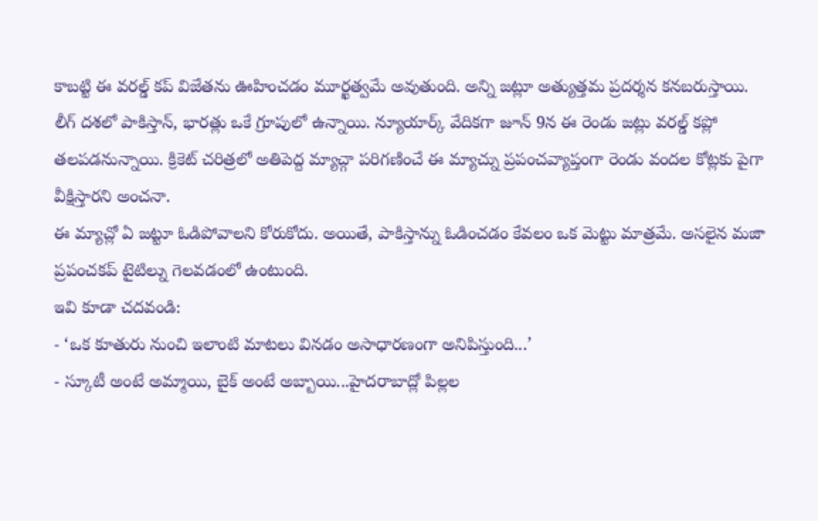కాబట్టి ఈ వరల్డ్ కప్ విజేతను ఊహించడం మూర్ఖత్వమే అవుతుంది. అన్ని జట్లూ అత్యుత్తమ ప్రదర్శన కనబరుస్తాయి.
లీగ్ దశలో పాకిస్తాన్, భారత్లు ఒకే గ్రూపులో ఉన్నాయి. న్యూయార్క్ వేదికగా జూన్ 9న ఈ రెండు జట్లు వరల్డ్ కప్లో తలపడనున్నాయి. క్రికెట్ చరిత్రలో అతిపెద్ద మ్యాచ్గా పరిగణించే ఈ మ్యాచ్ను ప్రపంచవ్యాప్తంగా రెండు వందల కోట్లకు పైగా వీక్షిస్తారని అంచనా.
ఈ మ్యాచ్లో ఏ జట్టూ ఓడిపోవాలని కోరుకోదు. అయితే, పాకిస్తాన్ను ఓడించడం కేవలం ఒక మెట్టు మాత్రమే. అసలైన మజా ప్రపంచకప్ టైటిల్ను గెలవడంలో ఉంటుంది.
ఇవి కూడా చదవండి:
- ‘ఒక కూతురు నుంచి ఇలాంటి మాటలు వినడం అసాధారణంగా అనిపిస్తుంది...’
- స్కూటీ అంటే అమ్మాయి, బైక్ అంటే అబ్బాయి...హైదరాబాద్లో పిల్లల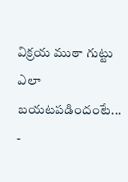విక్రయ ముఠా గుట్టు ఎలా బయటపడిందంటే...
-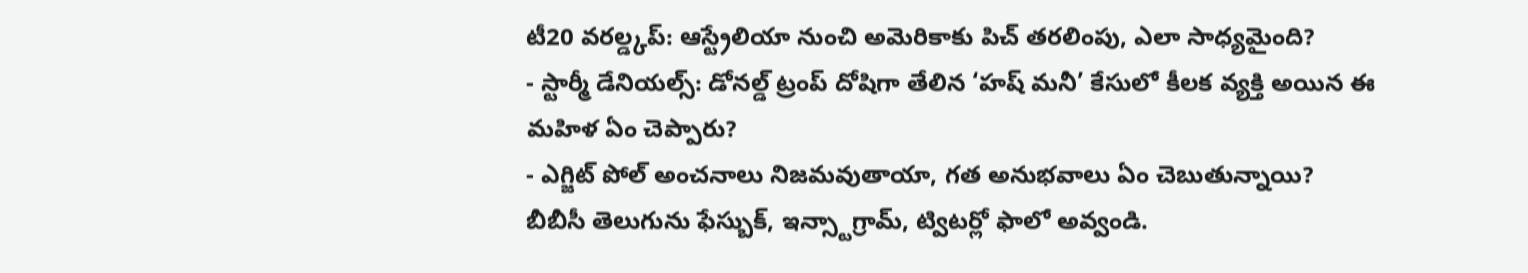టీ20 వరల్డ్కప్: ఆస్ట్రేలియా నుంచి అమెరికాకు పిచ్ తరలింపు, ఎలా సాధ్యమైంది?
- స్టార్మీ డేనియల్స్: డోనల్డ్ ట్రంప్ దోషిగా తేలిన ‘హష్ మనీ’ కేసులో కీలక వ్యక్తి అయిన ఈ మహిళ ఏం చెప్పారు?
- ఎగ్జిట్ పోల్ అంచనాలు నిజమవుతాయా, గత అనుభవాలు ఏం చెబుతున్నాయి?
బీబీసీ తెలుగును ఫేస్బుక్, ఇన్స్టాగ్రామ్, ట్విటర్లో ఫాలో అవ్వండి.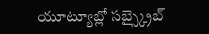యూట్యూబ్లో సబ్స్క్రైబ్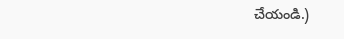చేయండి.)